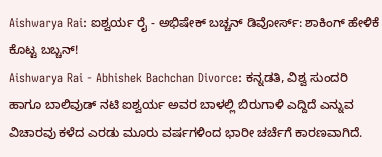Aishwarya Rai: ಐಶ್ವರ್ಯ ರೈ - ಅಭಿಷೇಕ್ ಬಚ್ಚನ್ ಡಿವೋರ್ಸ್: ಶಾಕಿಂಗ್ ಹೇಳಿಕೆ ಕೊಟ್ಟ ಬಬ್ಚನ್!
Aishwarya Rai - Abhishek Bachchan Divorce: ಕನ್ನಡತಿ, ವಿಶ್ವ ಸುಂದರಿ ಹಾಗೂ ಬಾಲಿವುಡ್ ನಟಿ ಐಶ್ವರ್ಯ ಅವರ ಬಾಳಲ್ಲಿ ಬಿರುಗಾಳಿ ಎದ್ದಿದೆ ಎನ್ನುವ ವಿಚಾರವು ಕಳೆದ ಎರಡು ಮೂರು ವರ್ಷಗಳಿಂದ ಭಾರೀ ಚರ್ಚೆಗೆ ಕಾರಣವಾಗಿದೆ.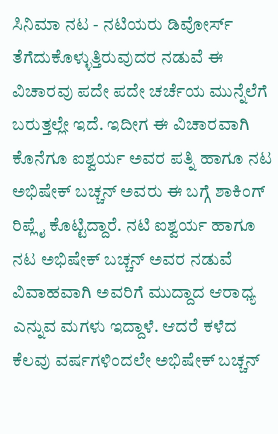ಸಿನಿಮಾ ನಟ - ನಟಿಯರು ಡಿವೋರ್ಸ್ ತೆಗೆದುಕೊಳ್ಳುತ್ತಿರುವುದರ ನಡುವೆ ಈ ವಿಚಾರವು ಪದೇ ಪದೇ ಚರ್ಚೆಯ ಮುನ್ನೆಲೆಗೆ ಬರುತ್ತಲ್ಲೇ ಇದೆ. ಇದೀಗ ಈ ವಿಚಾರವಾಗಿ ಕೊನೆಗೂ ಐಶ್ವರ್ಯ ಅವರ ಪತ್ನಿ ಹಾಗೂ ನಟ ಅಭಿಷೇಕ್ ಬಚ್ಚನ್ ಅವರು ಈ ಬಗ್ಗೆ ಶಾಕಿಂಗ್ ರಿಪ್ಲೈ ಕೊಟ್ಟಿದ್ದಾರೆ. ನಟಿ ಐಶ್ವರ್ಯ ಹಾಗೂ ನಟ ಅಭಿಷೇಕ್ ಬಚ್ಚನ್ ಅವರ ನಡುವೆ ವಿವಾಹವಾಗಿ ಅವರಿಗೆ ಮುದ್ದಾದ ಆರಾಧ್ಯ ಎನ್ನುವ ಮಗಳು ಇದ್ದಾಳೆ. ಆದರೆ ಕಳೆದ ಕೆಲವು ವರ್ಷಗಳಿಂದಲೇ ಅಭಿಷೇಕ್ ಬಚ್ಚನ್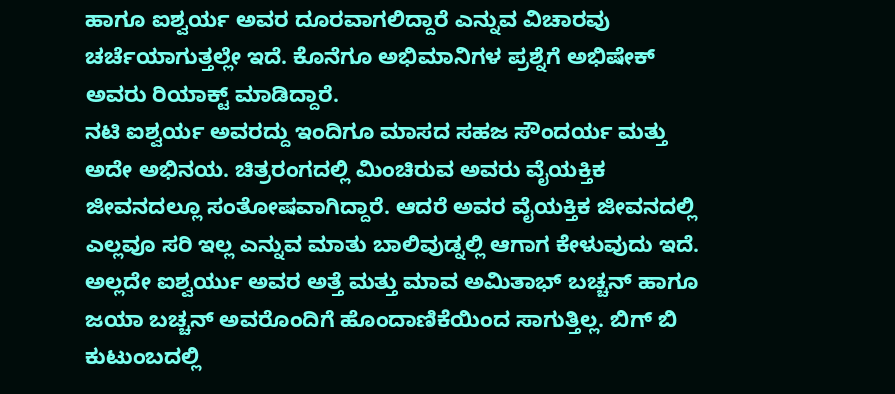ಹಾಗೂ ಐಶ್ವರ್ಯ ಅವರ ದೂರವಾಗಲಿದ್ದಾರೆ ಎನ್ನುವ ವಿಚಾರವು ಚರ್ಚೆಯಾಗುತ್ತಲ್ಲೇ ಇದೆ. ಕೊನೆಗೂ ಅಭಿಮಾನಿಗಳ ಪ್ರಶ್ನೆಗೆ ಅಭಿಷೇಕ್ ಅವರು ರಿಯಾಕ್ಟ್ ಮಾಡಿದ್ದಾರೆ.
ನಟಿ ಐಶ್ವರ್ಯ ಅವರದ್ದು ಇಂದಿಗೂ ಮಾಸದ ಸಹಜ ಸೌಂದರ್ಯ ಮತ್ತು ಅದೇ ಅಭಿನಯ. ಚಿತ್ರರಂಗದಲ್ಲಿ ಮಿಂಚಿರುವ ಅವರು ವೈಯಕ್ತಿಕ ಜೀವನದಲ್ಲೂ ಸಂತೋಷವಾಗಿದ್ದಾರೆ. ಆದರೆ ಅವರ ವೈಯಕ್ತಿಕ ಜೀವನದಲ್ಲಿ ಎಲ್ಲವೂ ಸರಿ ಇಲ್ಲ ಎನ್ನುವ ಮಾತು ಬಾಲಿವುಡ್ನಲ್ಲಿ ಆಗಾಗ ಕೇಳುವುದು ಇದೆ. ಅಲ್ಲದೇ ಐಶ್ವರ್ಯು ಅವರ ಅತ್ತೆ ಮತ್ತು ಮಾವ ಅಮಿತಾಭ್ ಬಚ್ಚನ್ ಹಾಗೂ ಜಯಾ ಬಚ್ಚನ್ ಅವರೊಂದಿಗೆ ಹೊಂದಾಣಿಕೆಯಿಂದ ಸಾಗುತ್ತಿಲ್ಲ. ಬಿಗ್ ಬಿ ಕುಟುಂಬದಲ್ಲಿ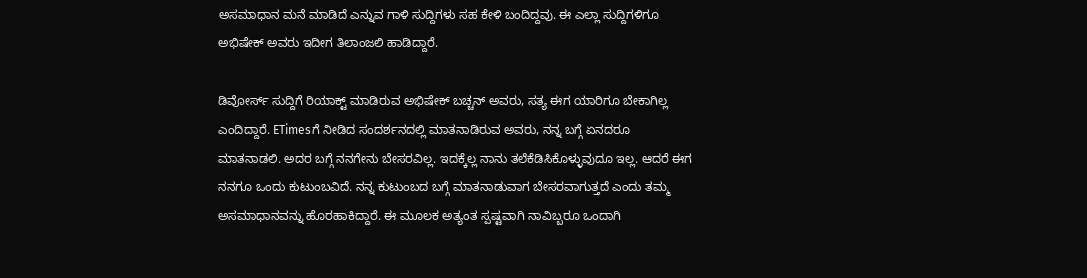ಅಸಮಾಧಾನ ಮನೆ ಮಾಡಿದೆ ಎನ್ನುವ ಗಾಳಿ ಸುದ್ದಿಗಳು ಸಹ ಕೇಳಿ ಬಂದಿದ್ದವು. ಈ ಎಲ್ಲಾ ಸುದ್ದಿಗಳಿಗೂ ಅಭಿಷೇಕ್ ಅವರು ಇದೀಗ ತಿಲಾಂಜಲಿ ಹಾಡಿದ್ದಾರೆ.

ಡಿವೋರ್ಸ್ ಸುದ್ದಿಗೆ ರಿಯಾಕ್ಟ್ ಮಾಡಿರುವ ಅಭಿಷೇಕ್ ಬಚ್ಚನ್ ಅವರು, ಸತ್ಯ ಈಗ ಯಾರಿಗೂ ಬೇಕಾಗಿಲ್ಲ ಎಂದಿದ್ದಾರೆ. ETimesಗೆ ನೀಡಿದ ಸಂದರ್ಶನದಲ್ಲಿ ಮಾತನಾಡಿರುವ ಅವರು, ನನ್ನ ಬಗ್ಗೆ ಏನದರೂ ಮಾತನಾಡಲಿ. ಅದರ ಬಗ್ಗೆ ನನಗೇನು ಬೇಸರವಿಲ್ಲ. ಇದಕ್ಕೆಲ್ಲ ನಾನು ತಲೆಕೆಡಿಸಿಕೊಳ್ಳುವುದೂ ಇಲ್ಲ. ಆದರೆ ಈಗ ನನಗೂ ಒಂದು ಕುಟುಂಬವಿದೆ. ನನ್ನ ಕುಟುಂಬದ ಬಗ್ಗೆ ಮಾತನಾಡುವಾಗ ಬೇಸರವಾಗುತ್ತದೆ ಎಂದು ತಮ್ಮ ಅಸಮಾಧಾನವನ್ನು ಹೊರಹಾಕಿದ್ದಾರೆ. ಈ ಮೂಲಕ ಅತ್ಯಂತ ಸ್ಪಷ್ಟವಾಗಿ ನಾವಿಬ್ಬರೂ ಒಂದಾಗಿ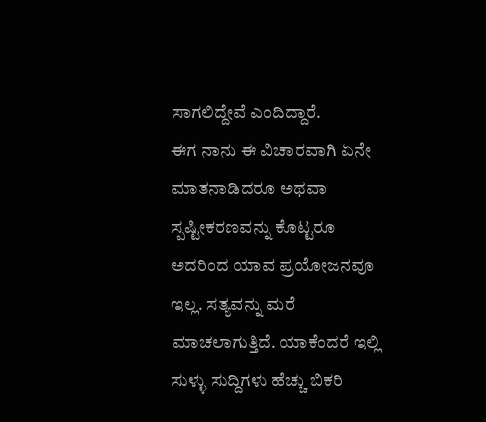ಸಾಗಲಿದ್ದೇವೆ ಎಂದಿದ್ದಾರೆ.
ಈಗ ನಾನು ಈ ವಿಚಾರವಾಗಿ ಏನೇ ಮಾತನಾಡಿದರೂ ಅಥವಾ ಸ್ಪಷ್ಟೀಕರಣವನ್ನು ಕೊಟ್ಟರೂ ಅದರಿಂದ ಯಾವ ಪ್ರಯೋಜನವೂ ಇಲ್ಲ. ಸತ್ಯವನ್ನು ಮರೆ ಮಾಚಲಾಗುತ್ತಿದೆ. ಯಾಕೆಂದರೆ ಇಲ್ಲಿ ಸುಳ್ಳು ಸುದ್ದಿಗಳು ಹೆಚ್ಚು ಬಿಕರಿ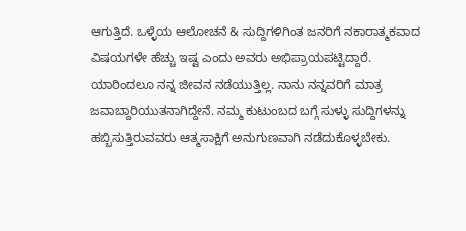ಆಗುತ್ತಿದೆ. ಒಳ್ಳೆಯ ಆಲೋಚನೆ & ಸುದ್ದಿಗಳಿಗಿಂತ ಜನರಿಗೆ ನಕಾರಾತ್ಮಕವಾದ ವಿಷಯಗಳೇ ಹೆಚ್ಚು ಇಷ್ಟ ಎಂದು ಅವರು ಅಭಿಪ್ರಾಯಪಟ್ಟಿದ್ದಾರೆ.
ಯಾರಿಂದಲೂ ನನ್ನ ಜೀವನ ನಡೆಯುತ್ತಿಲ್ಲ. ನಾನು ನನ್ನವರಿಗೆ ಮಾತ್ರ ಜವಾಬ್ದಾರಿಯುತನಾಗಿದ್ದೇನೆ. ನಮ್ಮ ಕುಟುಂಬದ ಬಗ್ಗೆ ಸುಳ್ಳು ಸುದ್ದಿಗಳನ್ನು ಹಬ್ಬಿಸುತ್ತಿರುವವರು ಆತ್ಮಸಾಕ್ಷಿಗೆ ಅನುಗುಣವಾಗಿ ನಡೆದುಕೊಳ್ಳಬೇಕು.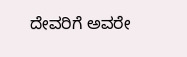ದೇವರಿಗೆ ಅವರೇ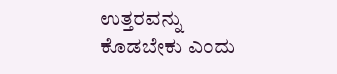ಉತ್ತರವನ್ನು ಕೊಡಬೇಕು ಎಂದು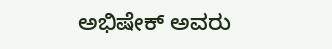ಅಭಿಷೇಕ್ ಅವರು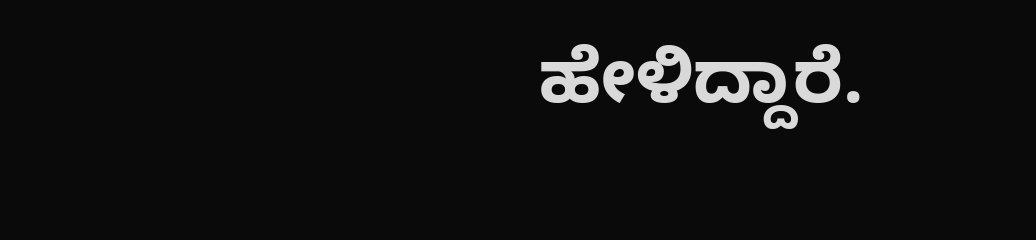ಹೇಳಿದ್ದಾರೆ.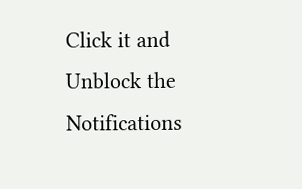Click it and Unblock the Notifications